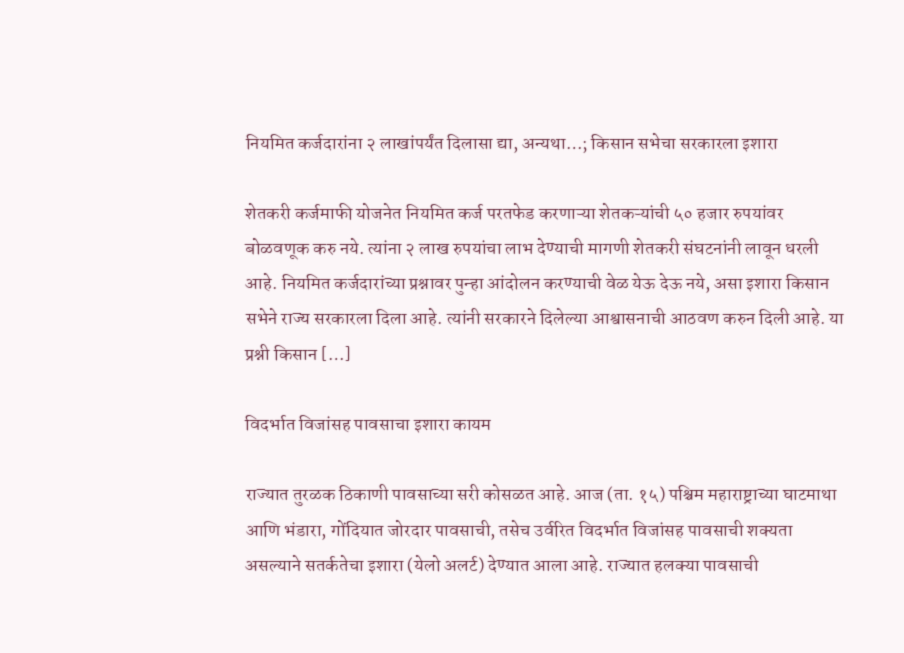नियमित कर्जदारांना २ लाखांपर्यंत दिलासा द्या, अन्यथा…; किसान सभेचा सरकारला इशारा

शेतकरी कर्जमाफी योजनेत नियमित कर्ज परतफेड करणाऱ्या शेतकऱ्यांची ५० हजार रुपयांवर बोळवणूक करु नये. त्यांना २ लाख रुपयांचा लाभ देण्याची मागणी शेतकरी संघटनांनी लावून धरली आहे. नियमित कर्जदारांच्या प्रश्नावर पुन्हा आंदोलन करण्याची वेळ येऊ देऊ नये, असा इशारा किसान सभेने राज्य सरकारला दिला आहे. त्यांनी सरकारने दिलेल्या आश्वासनाची आठवण करुन दिली आहे. या प्रश्नी किसान […]

विदर्भात विजांसह पावसाचा इशारा कायम

राज्यात तुरळक ठिकाणी पावसाच्या सरी कोसळत आहे. आज (ता. १५) पश्चिम महाराष्ट्राच्या घाटमाथा आणि भंडारा, गोंदियात जोरदार पावसाची, तसेच उर्वरित विदर्भात विजांसह पावसाची शक्यता असल्याने सतर्कतेचा इशारा (येलो अलर्ट) देण्यात आला आहे. राज्यात हलक्या पावसाची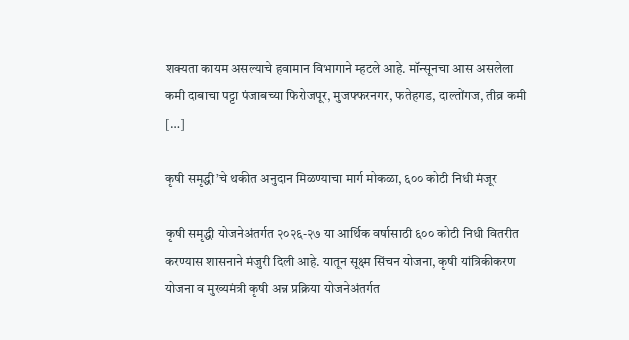शक्यता कायम असल्याचे हवामान विभागाने म्हटले आहे. मॉन्सूनचा आस असलेला कमी दाबाचा पट्टा पंजाबच्या फिरोजपूर, मुजफ्फरनगर, फतेहगड, दाल्तोंगज, तीव्र कमी […]

कृषी समृद्धी’चे थकीत अनुदान मिळण्याचा मार्ग मोकळा, ६०० कोटी निधी मंजूर

कृषी समृद्धी योजनेअंतर्गत २०२६-२७ या आर्थिक वर्षासाठी ६०० कोटी निधी वितरीत करण्यास शासनाने मंजुरी दिली आहे. यातून सूक्ष्म सिंचन योजना, कृषी यांत्रिकीकरण योजना व मुख्यमंत्री कृषी अन्न प्रक्रिया योजनेअंतर्गत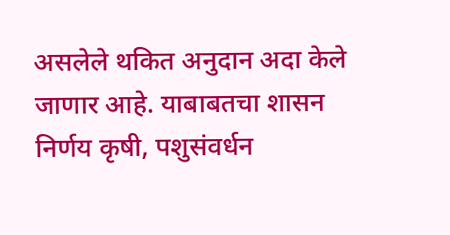असलेले थकित अनुदान अदा केले जाणार आहे. याबाबतचा शासन निर्णय कृषी, पशुसंवर्धन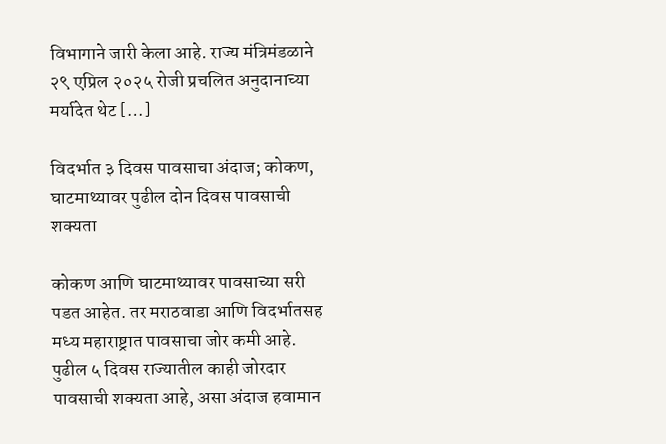विभागाने जारी केला आहे. राज्य मंत्रिमंडळाने २९ एप्रिल २०२५ रोजी प्रचलित अनुदानाच्या मर्यादेत थेट […]

विदर्भात ३ दिवस पावसाचा अंदाज; कोकण, घाटमाथ्यावर पुढील दोन दिवस पावसाची शक्यता

कोकण आणि घाटमाथ्यावर पावसाच्या सरी पडत आहेत. तर मराठवाडा आणि विदर्भातसह मध्य महाराष्ट्रात पावसाचा जोर कमी आहे. पुढील ५ दिवस राज्यातील काही जोरदार पावसाची शक्यता आहे, असा अंदाज हवामान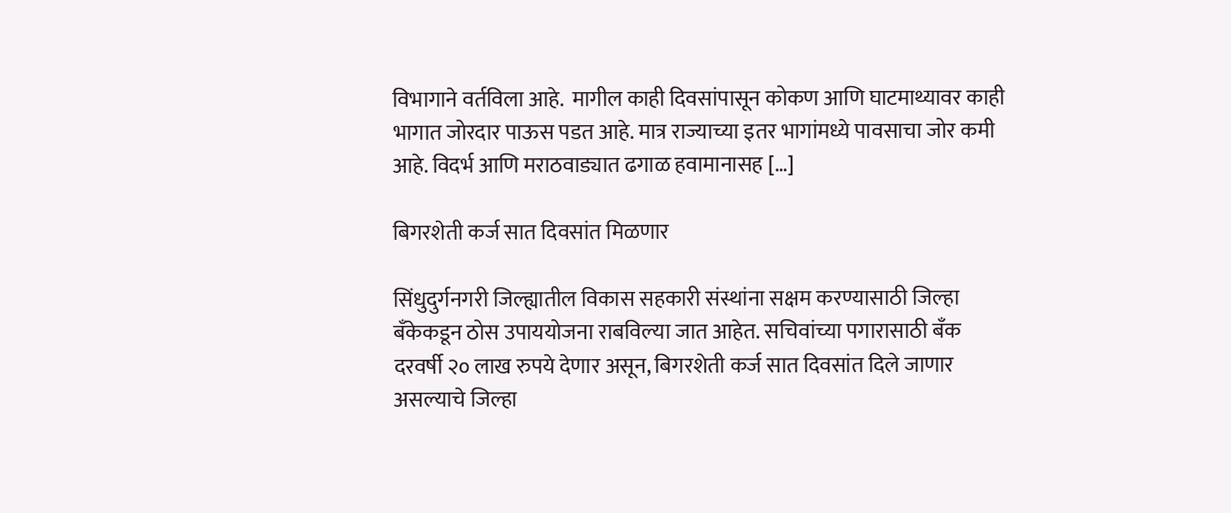विभागाने वर्तविला आहे.  मागील काही दिवसांपासून कोकण आणि घाटमाथ्यावर काही भागात जोरदार पाऊस पडत आहे. मात्र राज्याच्या इतर भागांमध्ये पावसाचा जोर कमी आहे. विदर्भ आणि मराठवाड्यात ढगाळ हवामानासह […]

बिगरशेती कर्ज सात दिवसांत मिळणार

सिंधुदुर्गनगरी जिल्ह्यातील विकास सहकारी संस्थांना सक्षम करण्यासाठी जिल्हा बँकेकडून ठोस उपाययोजना राबविल्या जात आहेत. सचिवांच्या पगारासाठी बँक दरवर्षी २० लाख रुपये देणार असून, बिगरशेती कर्ज सात दिवसांत दिले जाणार असल्याचे जिल्हा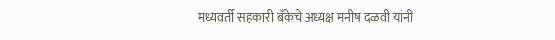मध्यवर्ती सहकारी बँकेचे अध्यक्ष मनीष दळवी यांनी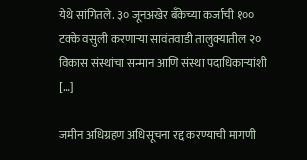येथे सांगितले. ३० जूनअखेर बँकेच्या कर्जाची १०० टक्के वसुली करणाऱ्या सावंतवाडी तालुक्यातील २० विकास संस्थांचा सन्मान आणि संस्था पदाधिकाऱ्यांशी […]

जमीन अधिग्रहण अधिसूचना रद्द करण्याची मागणी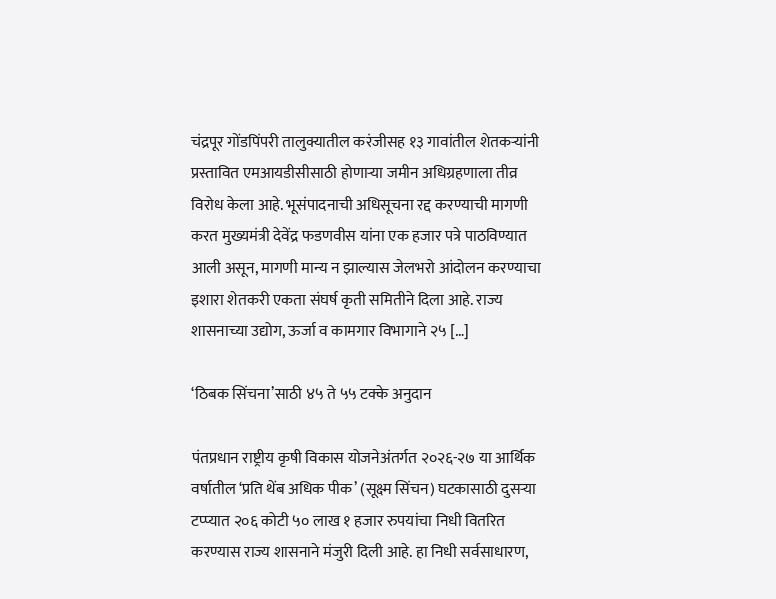चंद्रपूर गोंडपिंपरी तालुक्यातील करंजीसह १३ गावांतील शेतकऱ्यांनी प्रस्तावित एमआयडीसीसाठी होणाऱ्या जमीन अधिग्रहणाला तीव्र विरोध केला आहे. भूसंपादनाची अधिसूचना रद्द करण्याची मागणी करत मुख्यमंत्री देवेंद्र फडणवीस यांना एक हजार पत्रे पाठविण्यात आली असून, मागणी मान्य न झाल्यास जेलभरो आंदोलन करण्याचा इशारा शेतकरी एकता संघर्ष कृती समितीने दिला आहे. राज्य शासनाच्या उद्योग, ऊर्जा व कामगार विभागाने २५ […]

‘ठिबक सिंचना’साठी ४५ ते ५५ टक्के अनुदान

पंतप्रधान राष्ट्रीय कृषी विकास योजनेअंतर्गत २०२६-२७ या आर्थिक वर्षातील ‘प्रति थेंब अधिक पीक’ (सूक्ष्म सिंचन) घटकासाठी दुसऱ्या टप्प्यात २०६ कोटी ५० लाख १ हजार रुपयांचा निधी वितरित करण्यास राज्य शासनाने मंजुरी दिली आहे. हा निधी सर्वसाधारण,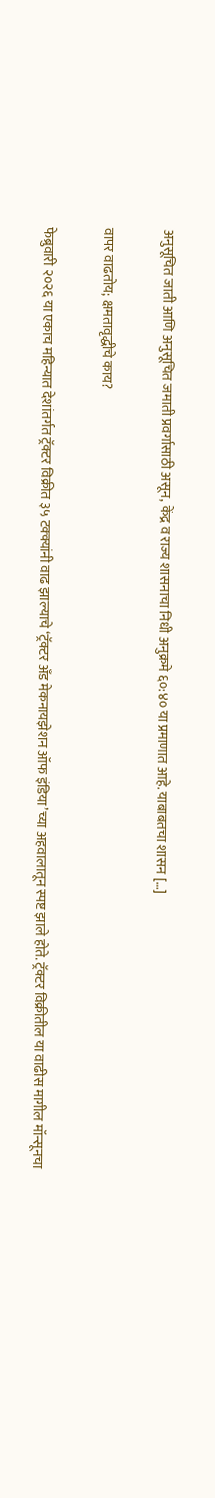अनुसूचित जाती आणि अनुसूचित जमाती प्रवर्गासाठी असून, केंद्र व राज्य शासनाचा निधी अनुक्रमे ६०:४० या प्रमाणात आहे. याबाबतचा शासन […]

वापर वाढतोय; क्षमतावृद्धीचे काय?

फेब्रुवारी २०२६ या एकाच महिन्यात देशांतर्गत ट्रॅक्टर विक्रीत ३५ टक्क्यांनी वाढ झाल्याचे ‘ट्रॅक्टर अँड मेकनायझेशन ऑफ इंडिया’च्या अहवालातून स्पष्ट झाले होते. ट्रॅक्टर विक्रीतील या वाढीस मागील मॉन्सूनचा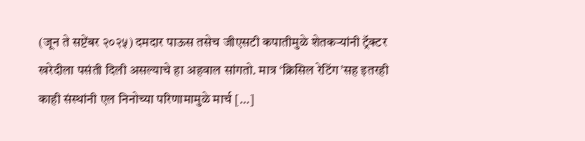(जून ते सप्टेंबर २०२५) दमदार पाऊस तसेच जीएसटी कपातीमुळे शेतकऱ्यांनी ट्रॅक्टर खरेदीला पसंती दिली असल्याचे हा अहवाल सांगतो. मात्र ‘क्रिसिल रेटिंग’सह इतरही काही संस्थांनी एल निनोच्या परिणामामुळे मार्च […]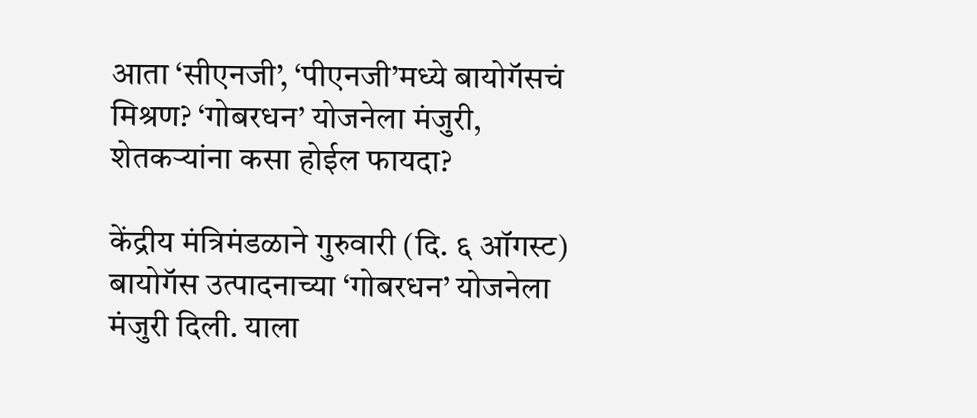आता ‘सीएनजी’, ‘पीएनजी’मध्ये बायोगॅसचं मिश्रण? ‘गोबरधन’ योजनेला मंजुरी, शेतकऱ्यांना कसा होईल फायदा?

केंद्रीय मंत्रिमंडळाने गुरुवारी (दि. ६ ऑगस्ट) बायोगॅस उत्पादनाच्या ‘गोबरधन’ योजनेला मंजुरी दिली. याला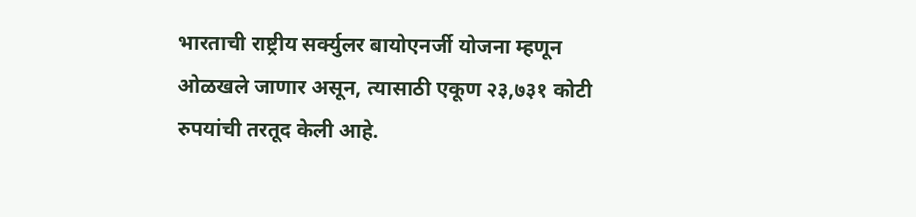भारताची राष्ट्रीय सर्क्युलर बायोएनर्जी योजना म्हणून ओळखले जाणार असून, त्यासाठी एकूण २३,७३१ कोटी रुपयांची तरतूद केली आहे.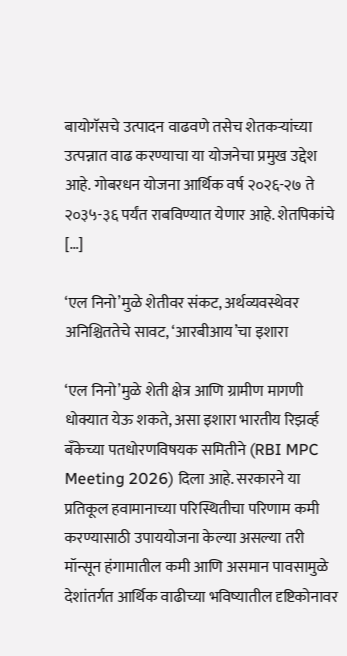बायोगॅसचे उत्पादन वाढवणे तसेच शेतकऱ्यांच्या उत्पन्नात वाढ करण्याचा या योजनेचा प्रमुख उद्देश आहे. गोबरधन योजना आर्थिक वर्ष २०२६-२७ ते २०३५-३६ पर्यंत राबविण्यात येणार आहे. शेतपिकांचे […]

‘एल निनो’मुळे शेतीवर संकट, अर्थव्यवस्थेवर अनिश्चिततेचे सावट, ‘आरबीआय’चा इशारा

‘एल निनो’मुळे शेती क्षेत्र आणि ग्रामीण मागणी धोक्यात येऊ शकते, असा इशारा भारतीय रिझर्व्ह बँकेच्या पतधोरणविषयक समितीने (RBI MPC Meeting 2026) दिला आहे. सरकारने या प्रतिकूल हवामानाच्या परिस्थितीचा परिणाम कमी करण्यासाठी उपाययोजना केल्या असल्या तरी मॉन्सून हंगामातील कमी आणि असमान पावसामुळे देशांतर्गत आर्थिक वाढीच्या भविष्यातील दृष्टिकोनावर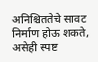अनिश्चिततेचे सावट निर्माण होऊ शकते, असेही स्पष्ट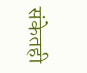संकेतही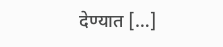देण्यात […]